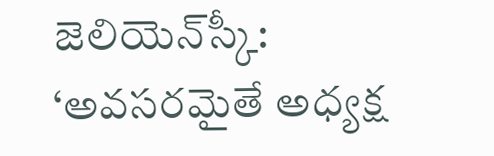జెలియెన్‌స్కీ: ‘అవసరమైతే అధ్యక్ష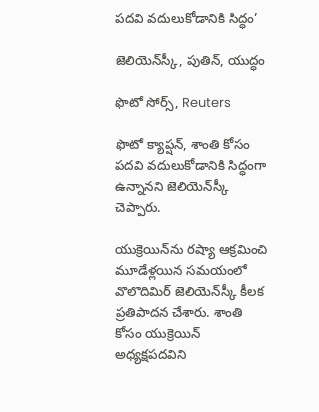పదవి వదులుకోడానికి సిద్ధం’

జెలియెన్‌స్కీ, పుతిన్, యుద్ధం

ఫొటో సోర్స్, Reuters

ఫొటో క్యాప్షన్, శాంతి కోసం పదవి వదులుకోడానికి సిద్ధంగా ఉన్నానని జెలియెన్‌స్కీ చెప్పారు.

యుక్రెయిన్‌ను రష్యా ఆక్రమించి మూడేళ్లయిన సమయంలో వొలొదిమిర్ జెలియెన్‌స్కీ కీలక ప్రతిపాదన చేశారు. శాంతి కోసం యుక్రెయిన్ అధ్యక్షపదవిని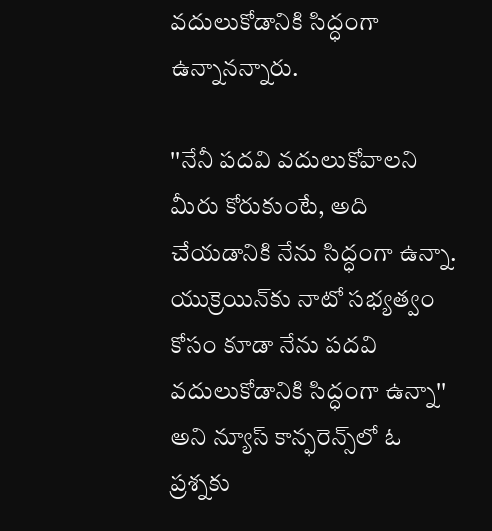వదులుకోడానికి సిద్ధంగా ఉన్నానన్నారు.

''నేనీ పదవి వదులుకోవాలని మీరు కోరుకుంటే, అది చేయడానికి నేను సిద్ధంగా ఉన్నా. యుక్రెయిన్‌కు నాటో సభ్యత్వం కోసం కూడా నేను పదవి వదులుకోడానికి సిద్ధంగా ఉన్నా'' అని న్యూస్ కాన్ఫరెన్స్‌లో ఓ ప్రశ్నకు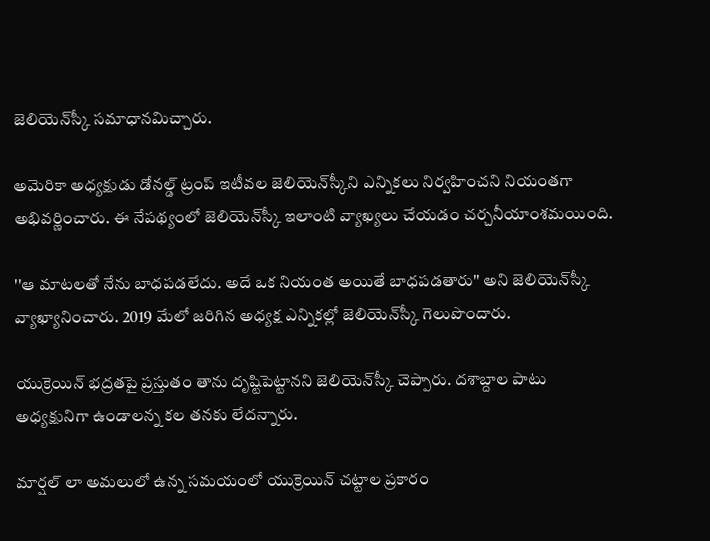జెలియెన్‌స్కీ సమాధానమిచ్చారు.

అమెరికా అధ్యక్షుడు డోనల్డ్ ట్రంప్ ఇటీవల జెలియెన్‌స్కీని ఎన్నికలు నిర్వహించని నియంతగా అభివర్ణించారు. ఈ నేపథ్యంలో జెలియెన్‌స్కీ ఇలాంటి వ్యాఖ్యలు చేయడం చర్చనీయాంశమయింది.

''ఆ మాటలతో నేను బాధపడలేదు. అదే ఒక నియంత అయితే బాధపడతారు'' అని జెలియెన్‌స్కీ వ్యాఖ్యానించారు. 2019 మేలో జరిగిన అధ్యక్ష ఎన్నికల్లో జెలియెన్‌స్కీ గెలుపొందారు.

యుక్రెయిన్ భద్రతపై ప్రస్తుతం తాను దృష్టిపెట్టానని జెలియెన్‌స్కీ చెప్పారు. దశాబ్దాల పాటు అధ్యక్షునిగా ఉండాలన్న కల తనకు లేదన్నారు.

మార్షల్ లా అమలులో ఉన్న సమయంలో యుక్రెయిన్‌ చట్టాల ప్రకారం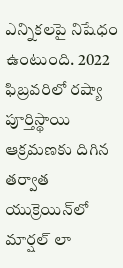ఎన్నికలపై నిషేధం ఉంటుంది. 2022 ఫిబ్రవరిలో రష్యా పూర్తిస్థాయి ఆక్రమణకు దిగిన తర్వాత యుక్రెయిన్‌లో మార్షల్ లా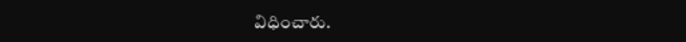విధించారు.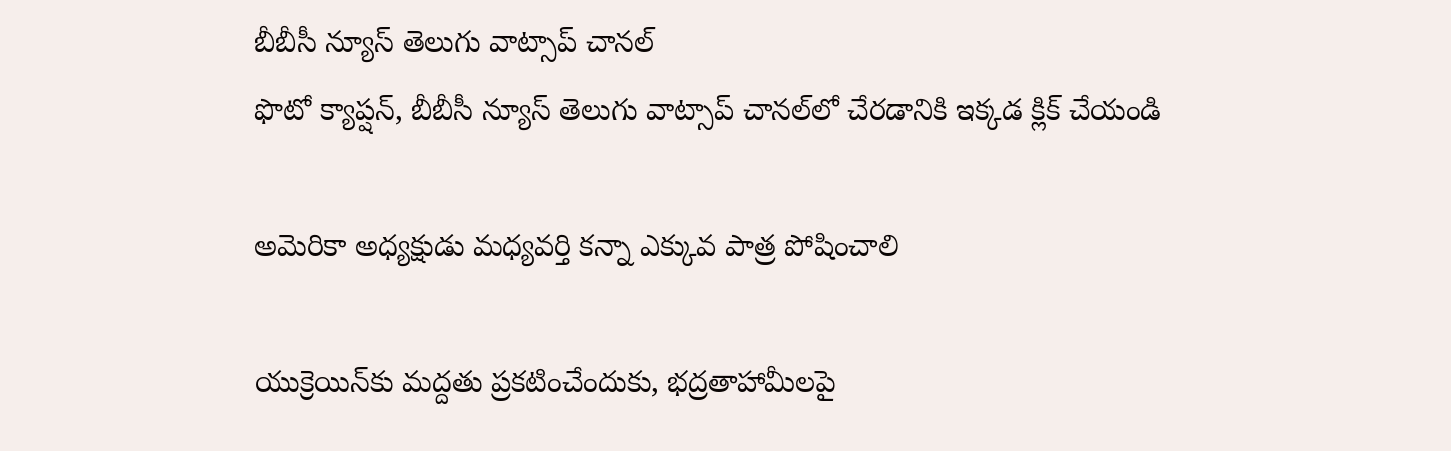బీబీసీ న్యూస్ తెలుగు వాట్సాప్ చానల్‌
ఫొటో క్యాప్షన్, బీబీసీ న్యూస్ తెలుగు వాట్సాప్ చానల్‌లో చేరడానికి ఇక్కడ క్లిక్ చేయండి

అమెరికా అధ్యక్షుడు మధ్యవర్తి కన్నా ఎక్కువ పాత్ర పోషించాలి

యుక్రెయిన్‌కు మద్దతు ప్రకటించేందుకు, భద్రతాహామీలపై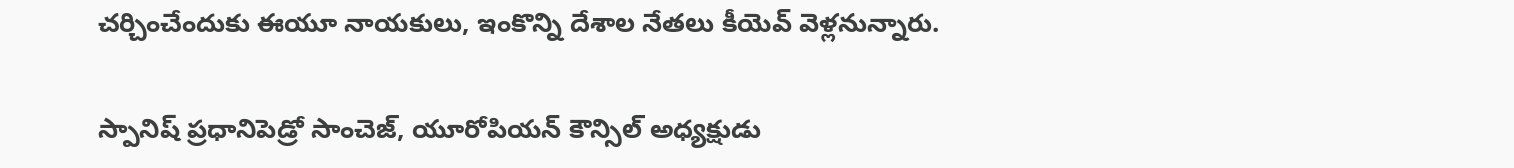చర్చించేందుకు ఈయూ నాయకులు, ఇంకొన్ని దేశాల నేతలు కీయెవ్ వెళ్లనున్నారు.

స్పానిష్ ప్రధానిపెడ్రో సాంచెజ్, యూరోపియన్ కౌన్సిల్ అధ్యక్షుడు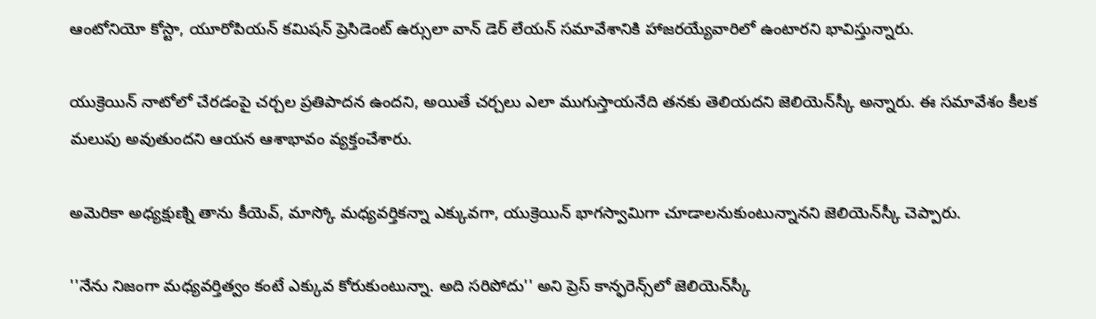ఆంటోనియో కోస్టా, యూరోపియన్ కమిషన్ ప్రెసిడెంట్ ఉర్సులా వాన్ డెర్ లేయన్ సమావేశానికి హాజరయ్యేవారిలో ఉంటారని భావిస్తున్నారు.

యుక్రెయిన్ నాటోలో చేరడంపై చర్చల ప్రతిపాదన ఉందని, అయితే చర్చలు ఎలా ముగుస్తాయనేది తనకు తెలియదని జెలియెన్‌స్కీ అన్నారు. ఈ సమావేశం కీలక మలుపు అవుతుందని ఆయన ఆశాభావం వ్యక్తంచేశారు.

అమెరికా అధ్యక్షుణ్ని తాను కీయెవ్, మాస్కో మధ్యవర్తికన్నా ఎక్కువగా, యుక్రెయిన్ భాగస్వామిగా చూడాలనుకుంటున్నానని జెలియెన్‌స్కీ చెప్పారు.

''నేను నిజంగా మధ్యవర్తిత్వం కంటే ఎక్కువ కోరుకుంటున్నా. అది సరిపోదు'' అని ప్రెస్ కాన్ఫరెన్స్‌లో జెలియెన్‌స్కీ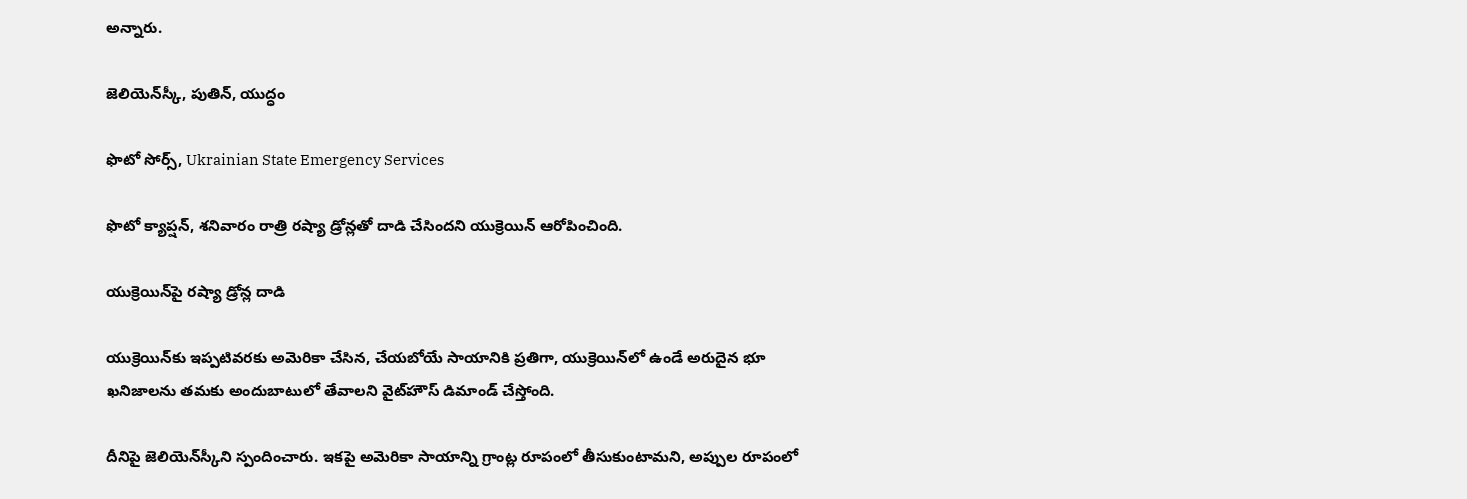అన్నారు.

జెలియెన్‌స్కీ, పుతిన్, యుద్ధం

ఫొటో సోర్స్, Ukrainian State Emergency Services

ఫొటో క్యాప్షన్, శనివారం రాత్రి రష్యా డ్రోన్లతో దాడి చేసిందని యుక్రెయిన్ ఆరోపించింది.

యుక్రెయిన్‌పై రష్యా డ్రోన్ల దాడి

యుక్రెయిన్‌కు ఇప్పటివరకు అమెరికా చేసిన, చేయబోయే సాయానికి ప్రతిగా, యుక్రెయిన్‌లో ఉండే అరుదైన భూ ఖనిజాలను తమకు అందుబాటులో తేవాలని వైట్‌హౌస్ డిమాండ్ చేస్తోంది.

దీనిపై జెలియెన్‌స్కీని స్పందించారు. ఇకపై అమెరికా సాయాన్ని గ్రాంట్ల రూపంలో తీసుకుంటామని, అప్పుల రూపంలో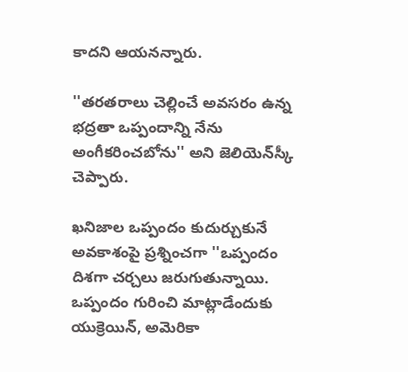కాదని ఆయనన్నారు.

''తరతరాలు చెల్లించే అవసరం ఉన్న భద్రతా ఒప్పందాన్ని నేను అంగీకరించబోను'' అని జెలియెన్‌స్కీ చెప్పారు.

ఖనిజాల ఒప్పందం కుదుర్చుకునే అవకాశంపై ప్రశ్నించగా ''ఒప్పందం దిశగా చర్చలు జరుగుతున్నాయి. ఒప్పందం గురించి మాట్లాడేందుకు యుక్రెయిన్, అమెరికా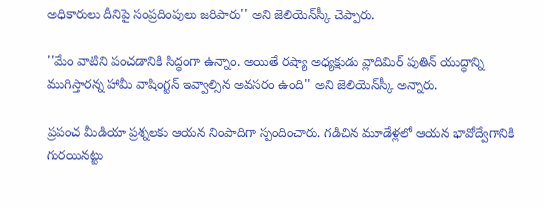అధికారులు దీనిపై సంప్రదింపులు జరిపారు'' అని జెలియెన్‌స్కీ చెప్పారు.

''మేం వాటిని పంచడానికి సిద్ధంగా ఉన్నాం. అయితే రష్యా అధ్యక్షుడు వ్లాదిమిర్ పుతిన్ యుద్ధాన్ని ముగిస్తారన్న హామీ వాషింగ్టన్ ఇవ్వాల్సిన అవసరం ఉంది'' అని జెలియెన్‌స్కీ అన్నారు.

ప్రపంచ మీడియా ప్రశ్నలకు ఆయన నింపాదిగా స్పందించారు. గడిచిన మూడేళ్లలో ఆయన భావోద్వేగానికి గురయినట్టు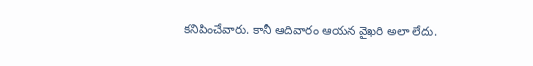కనిపించేవారు. కానీ ఆదివారం ఆయన వైఖరి అలా లేదు.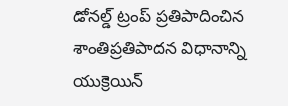డోనల్డ్ ట్రంప్ ప్రతిపాదించిన శాంతిప్రతిపాదన విధానాన్ని యుక్రెయిన్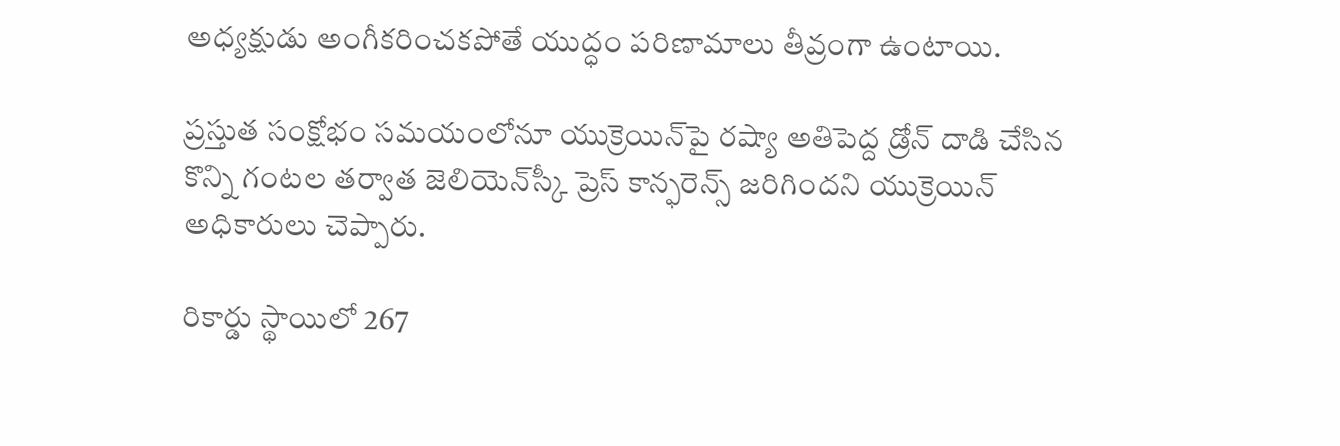అధ్యక్షుడు అంగీకరించకపోతే యుద్ధం పరిణామాలు తీవ్రంగా ఉంటాయి.

ప్రస్తుత సంక్షోభం సమయంలోనూ యుక్రెయిన్‌పై రష్యా అతిపెద్ద డ్రోన్ దాడి చేసిన కొన్ని గంటల తర్వాత జెలియెన్‌స్కీ ప్రెస్ కాన్ఫరెన్స్ జరిగిందని యుక్రెయిన్ అధికారులు చెప్పారు.

రికార్డు స్థాయిలో 267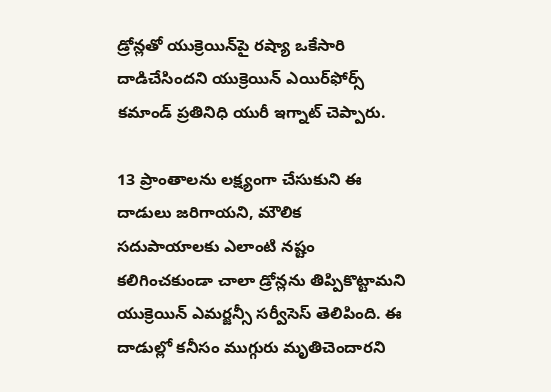డ్రోన్లతో యుక్రెయిన్‌పై రష్యా ఒకేసారి దాడిచేసిందని యుక్రెయిన్ ఎయిర్‌ఫోర్స్ కమాండ్ ప్రతినిధి యురీ ఇగ్నాట్ చెప్పారు.

13 ప్రాంతాలను లక్ష్యంగా చేసుకుని ఈ దాడులు జరిగాయని, మౌలిక సదుపాయాలకు ఎలాంటి నష్టం కలిగించకుండా చాలా డ్రోన్లను తిప్పికొట్టామని యుక్రెయిన్ ఎమర్జన్సీ సర్వీసెస్ తెలిపింది. ఈ దాడుల్లో కనీసం ముగ్గురు మృతిచెందారని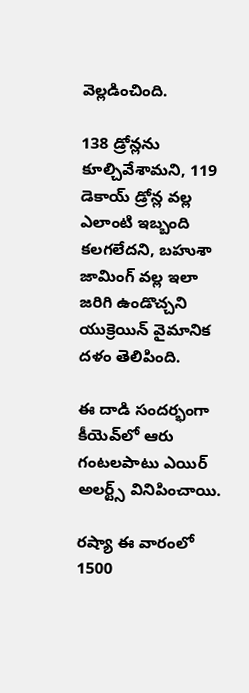వెల్లడించింది.

138 డ్రోన్లను కూల్చివేశామని, 119 డెకాయ్ డ్రోన్ల వల్ల ఎలాంటి ఇబ్బంది కలగలేదని, బహుశా జామింగ్ వల్ల ఇలా జరిగి ఉండొచ్చని యుక్రెయిన్ వైమానిక దళం తెలిపింది.

ఈ దాడి సందర్భంగా కీయెవ్‌లో ఆరు గంటలపాటు ఎయిర్ అలర్ట్స్ వినిపించాయి.

రష్యా ఈ వారంలో 1500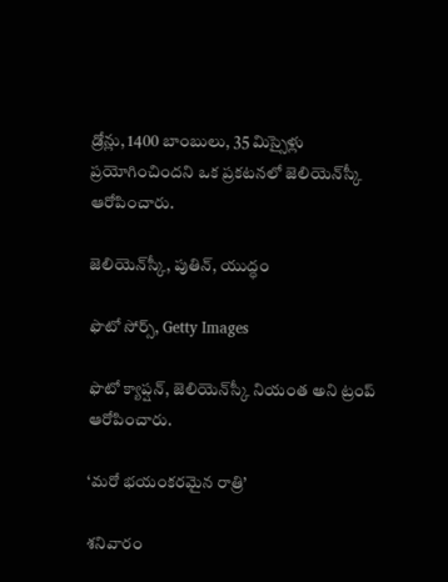డ్రోన్లు, 1400 బాంబులు, 35 మిస్సైళ్లు ప్రయోగించిందని ఒక ప్రకటనలో జెలియెన్‌స్కీ ఆరోపించారు.

జెలియెన్‌స్కీ, పుతిన్, యుద్ధం

ఫొటో సోర్స్, Getty Images

ఫొటో క్యాప్షన్, జెలియెన్‌స్కీ నియంత అని ట్రంప్ ఆరోపించారు.

‘మరో భయంకరమైన రాత్రి’

శనివారం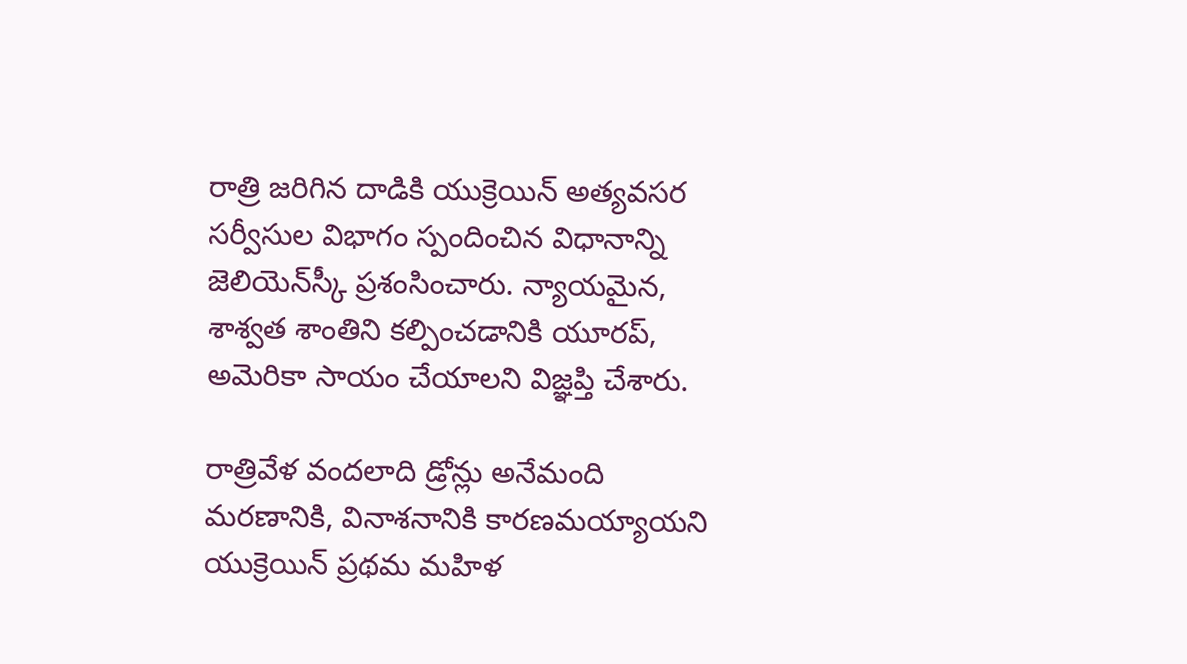రాత్రి జరిగిన దాడికి యుక్రెయిన్ అత్యవసర సర్వీసుల విభాగం స్పందించిన విధానాన్ని జెలియెన్‌స్కీ ప్రశంసించారు. న్యాయమైన, శాశ్వత శాంతిని కల్పించడానికి యూరప్, అమెరికా సాయం చేయాలని విజ్ఞప్తి చేశారు.

రాత్రివేళ వందలాది డ్రోన్లు అనేమంది మరణానికి, వినాశనానికి కారణమయ్యాయని యుక్రెయిన్ ప్రథమ మహిళ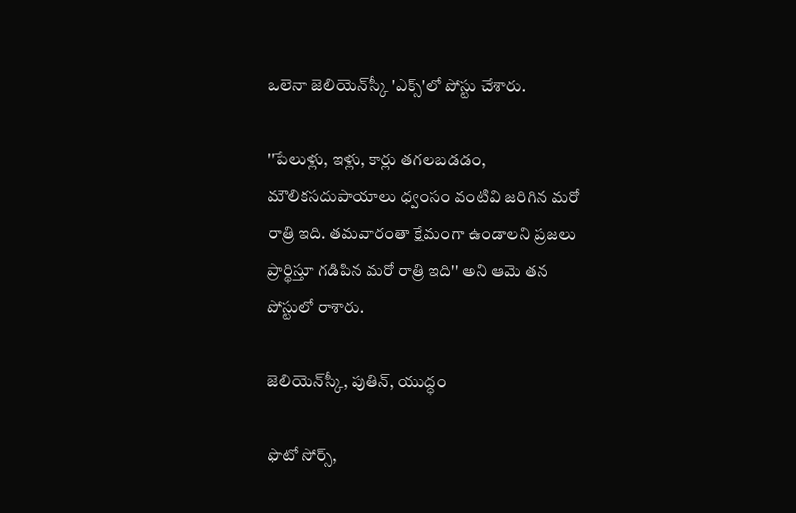ఒలెనా జెలియెన్‌స్కీ 'ఎక్స్'లో పోస్టు చేశారు.

''పేలుళ్లు, ఇళ్లు, కార్లు తగలబడడం, మౌలికసదుపాయాలు ధ్వంసం వంటివి జరిగిన మరో రాత్రి ఇది. తమవారంతా క్షేమంగా ఉండాలని ప్రజలు ప్రార్థిస్తూ గడిపిన మరో రాత్రి ఇది'' అని ఆమె తన పోస్టులో రాశారు.

జెలియెన్‌స్కీ, పుతిన్, యుద్ధం

ఫొటో సోర్స్,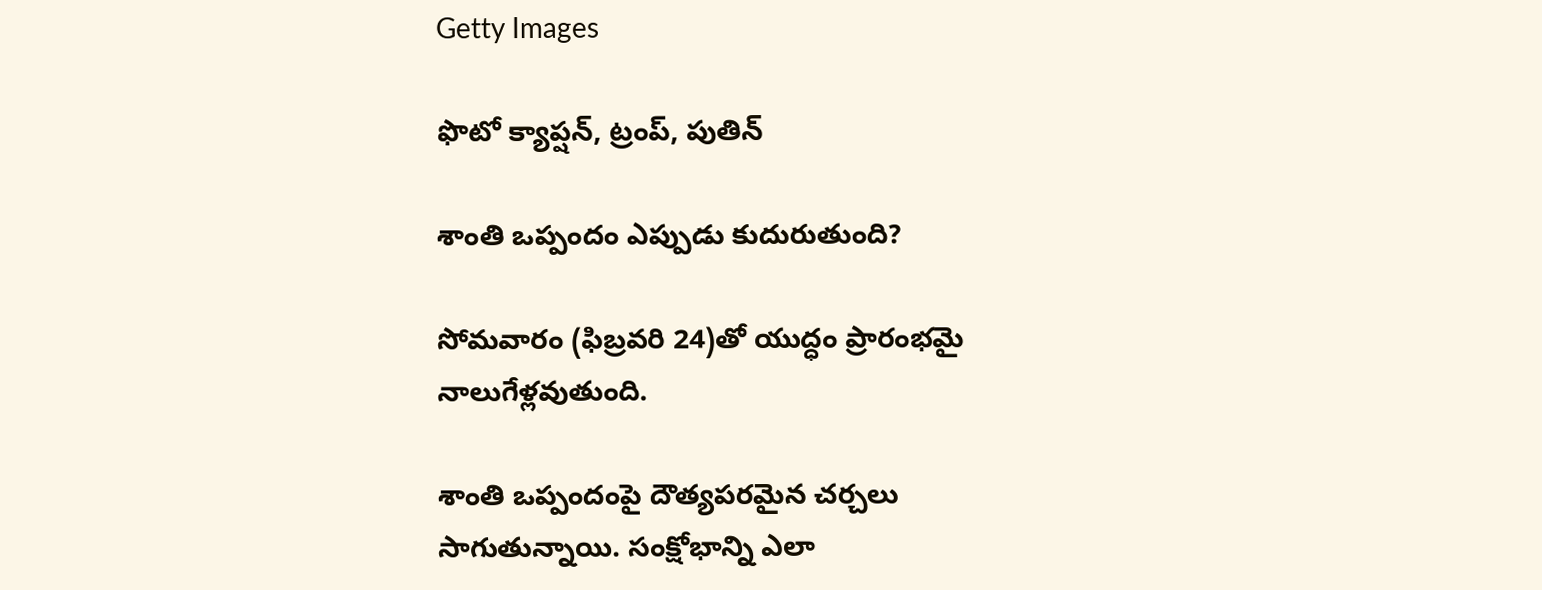Getty Images

ఫొటో క్యాప్షన్, ట్రంప్, పుతిన్

శాంతి ఒప్పందం ఎప్పుడు కుదురుతుంది?

సోమవారం (ఫిబ్రవరి 24)తో యుద్ధం ప్రారంభమై నాలుగేళ్లవుతుంది.

శాంతి ఒప్పందంపై దౌత్యపరమైన చర్చలు సాగుతున్నాయి. సంక్షోభాన్ని ఎలా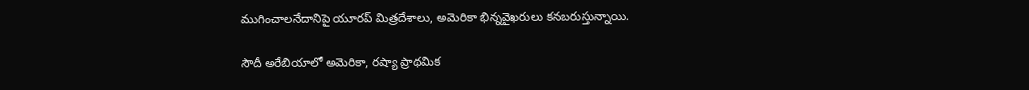ముగించాలనేదానిపై యూరప్ మిత్రదేశాలు, అమెరికా భిన్నవైఖరులు కనబరుస్తున్నాయి.

సౌదీ అరేబియాలో అమెరికా, రష్యా ప్రాథమిక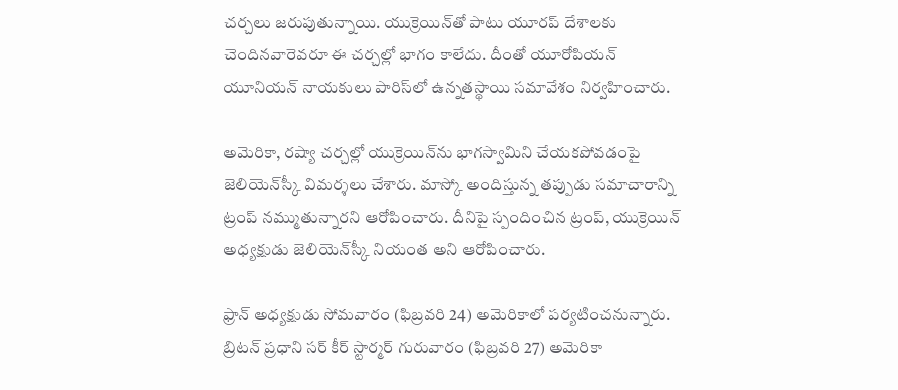చర్చలు జరుపుతున్నాయి. యుక్రెయిన్‌తో పాటు యూరప్ దేశాలకు చెందినవారెవరూ ఈ చర్చల్లో భాగం కాలేదు. దీంతో యూరోపియన్ యూనియన్ నాయకులు పారిస్‌లో ఉన్నతస్థాయి సమావేశం నిర్వహించారు.

అమెరికా, రష్యా చర్చల్లో యుక్రెయిన్‌ను భాగస్వామిని చేయకపోవడంపై జెలియెన్‌స్కీ విమర్శలు చేశారు. మాస్కో అందిస్తున్న తప్పుడు సమాచారాన్ని ట్రంప్ నమ్ముతున్నారని ఆరోపించారు. దీనిపై స్పందించిన ట్రంప్, యుక్రెయిన్ అధ్యక్షుడు జెలియెన్‌స్కీ నియంత అని ఆరోపించారు.

ఫ్రాన్ అధ్యక్షుడు సోమవారం (ఫిబ్రవరి 24) అమెరికాలో పర్యటించనున్నారు. బ్రిటన్ ప్రధాని సర్ కీర్ స్టార్మర్ గురువారం (ఫిబ్రవరి 27) అమెరికా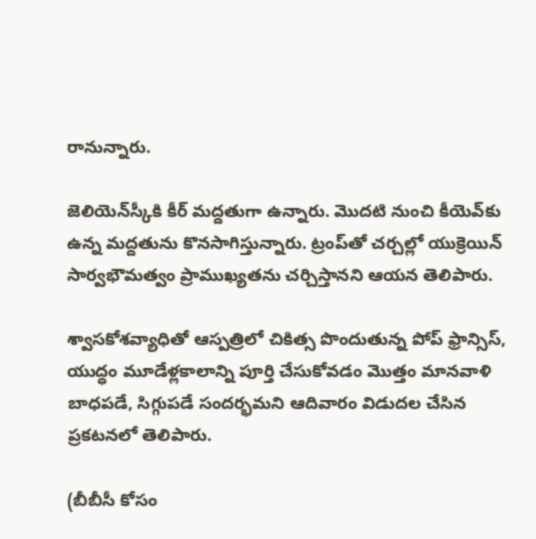రానున్నారు.

జెలియెన్‌స్కీకి కీర్ మద్దతుగా ఉన్నారు. మొదటి నుంచి కీయెవ్‌కు ఉన్న మద్దతును కొనసాగిస్తున్నారు. ట్రంప్‌తో చర్చల్లో యుక్రెయిన్ సార్వభౌమత్వం ప్రాముఖ్యతను చర్చిస్తానని ఆయన తెలిపారు.

శ్వాసకోశవ్యాధితో ఆస్పత్రిలో చికిత్స పొందుతున్న పోప్ ఫ్రాన్సిస్, యుద్ధం మూడేళ్లకాలాన్ని పూర్తి చేసుకోవడం మొత్తం మానవాళి బాధపడే, సిగ్గుపడే సందర్భమని ఆదివారం విడుదల చేసిన ప్రకటనలో తెలిపారు.

(బీబీసీ కోసం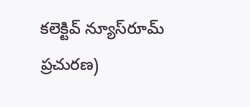కలెక్టివ్ న్యూస్‌రూమ్ ప్రచురణ)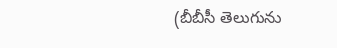(బీబీసీ తెలుగును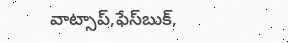వాట్సాప్‌,ఫేస్‌బుక్,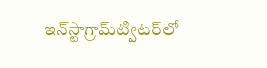ఇన్‌స్టాగ్రామ్‌ట్విటర్‌లో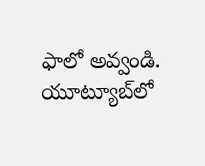ఫాలో అవ్వండి. యూట్యూబ్‌లో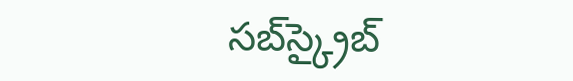సబ్‌స్క్రైబ్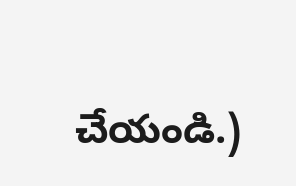చేయండి.)